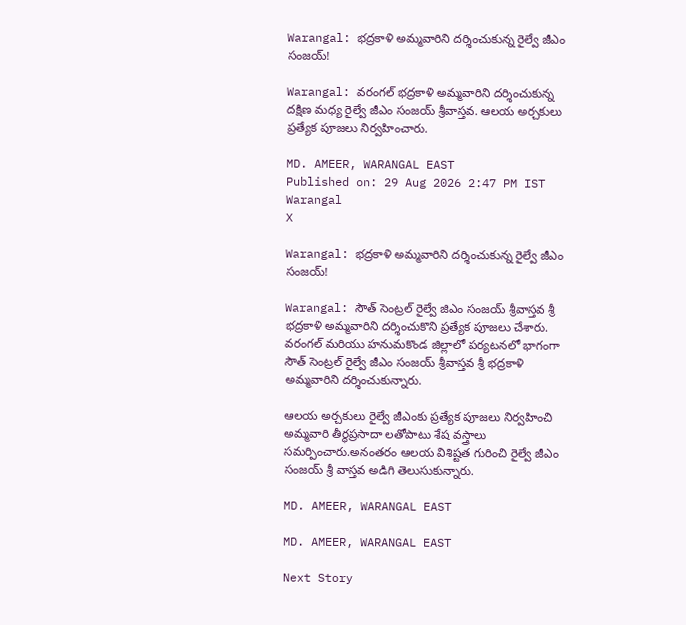Warangal: భద్రకాళి అమ్మవారిని దర్శించుకున్న రైల్వే జీఎం సంజయ్!

Warangal: వరంగల్ భద్రకాళి అమ్మవారిని దర్శించుకున్న దక్షిణ మధ్య రైల్వే జీఎం సంజయ్ శ్రీవాస్తవ. ఆలయ అర్చకులు ప్రత్యేక పూజలు నిర్వహించారు.

MD. AMEER, WARANGAL EAST
Published on: 29 Aug 2026 2:47 PM IST
Warangal
X

Warangal: భద్రకాళి అమ్మవారిని దర్శించుకున్న రైల్వే జీఎం సంజయ్!

Warangal: సౌత్ సెంట్రల్ రైల్వే జిఎం సంజయ్ శ్రీవాస్తవ శ్రీ భద్రకాళి అమ్మవారిని దర్శించుకొని ప్రత్యేక పూజలు చేశారు. వరంగల్ మరియు హనుమకొండ జిల్లాలో పర్యటనలో భాగంగా సౌత్ సెంట్రల్ రైల్వే జీఎం సంజయ్ శ్రీవాస్తవ శ్రీ భద్రకాళి అమ్మవారిని దర్శించుకున్నారు.

ఆలయ అర్చకులు రైల్వే జీఎంకు ప్రత్యేక పూజలు నిర్వహించి అమ్మవారి తీర్థప్రసాదా లతోపాటు శేష వస్త్రాలు సమర్పించారు.అనంతరం ఆలయ విశిష్టత గురించి రైల్వే జీఎం సంజయ్ శ్రీ వాస్తవ అడిగి తెలుసుకున్నారు.

MD. AMEER, WARANGAL EAST

MD. AMEER, WARANGAL EAST

Next Story